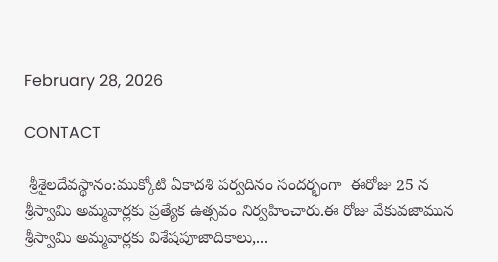February 28, 2026

CONTACT

 శ్రీశైలదేవస్థానం:ముక్కోటి ఏకాదశి పర్వదినం సందర్భంగా  ఈరోజు 25 న  శ్రీస్వామి అమ్మవార్లకు ప్రత్యేక ఉత్సవం నిర్వహించారు.ఈ రోజు వేకువజామున శ్రీస్వామి అమ్మవార్లకు విశేషపూజాదికాలు,...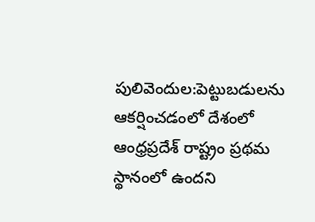పులివెందుల:పెట్టుబడులను ఆకర్షించడంలో దేశంలో ఆంధ్రప్రదేశ్‌ రాష్ట్రం ప్రథమ స్థానంలో ఉందని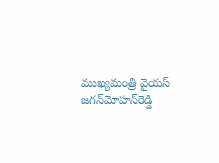ముఖ్యమంత్రి వైయస్‌ జగన్‌మోహన్‌రెడ్డి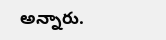అన్నారు.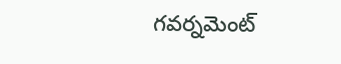గవర్నమెంట్‌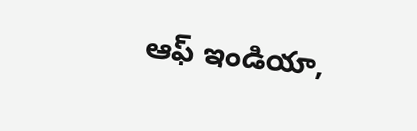ఆఫ్‌ ఇండియా,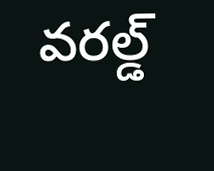వరల్డ్‌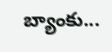బ్యాంకు...